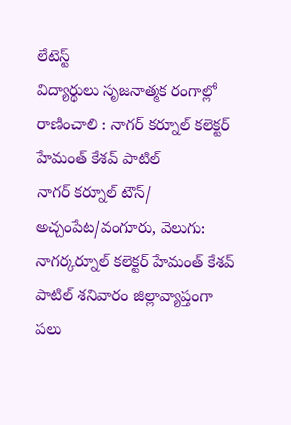లేటెస్ట్
విద్యార్థులు సృజనాత్మక రంగాల్లో రాణించాలి : నాగర్ కర్నూల్ కలెక్టర్ హేమంత్ కేశవ్ పాటిల్
నాగర్ కర్నూల్ టౌన్/ అచ్చంపేట/వంగూరు, వెలుగు: నాగర్కర్నూల్ కలెక్టర్ హేమంత్ కేశవ్ పాటిల్ శనివారం జిల్లావ్యాప్తంగా పలు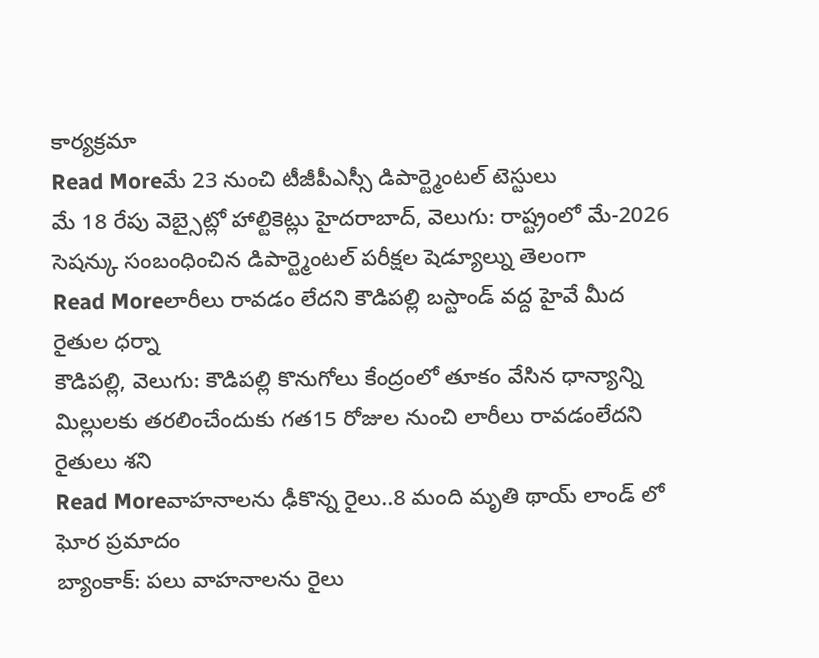కార్యక్రమా
Read Moreమే 23 నుంచి టీజీపీఎస్సీ డిపార్ట్మెంటల్ టెస్టులు
మే 18 రేపు వెబ్సైట్లో హాల్టికెట్లు హైదరాబాద్, వెలుగు: రాష్ట్రంలో మే-2026 సెషన్కు సంబంధించిన డిపార్ట్మెంటల్ పరీక్షల షెడ్యూల్ను తెలంగా
Read Moreలారీలు రావడం లేదని కౌడిపల్లి బస్టాండ్ వద్ద హైవే మీద రైతుల ధర్నా
కౌడిపల్లి, వెలుగు: కౌడిపల్లి కొనుగోలు కేంద్రంలో తూకం వేసిన ధాన్యాన్ని మిల్లులకు తరలించేందుకు గత15 రోజుల నుంచి లారీలు రావడంలేదని రైతులు శని
Read Moreవాహనాలను ఢీకొన్న రైలు..8 మంది మృతి థాయ్ లాండ్ లో ఘోర ప్రమాదం
బ్యాంకాక్: పలు వాహనాలను రైలు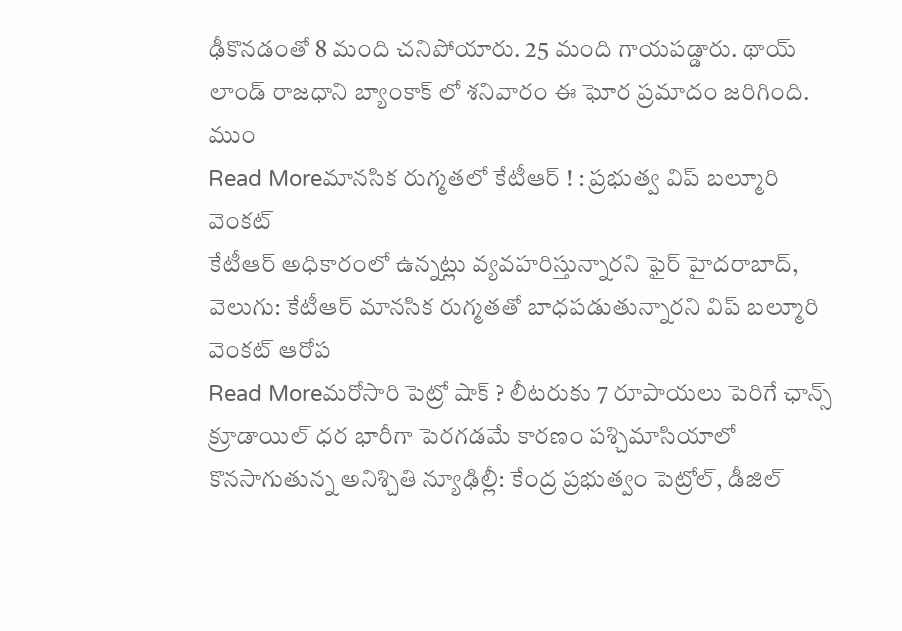ఢీకొనడంతో 8 మంది చనిపోయారు. 25 మంది గాయపడ్డారు. థాయ్ లాండ్ రాజధాని బ్యాంకాక్ లో శనివారం ఈ ఘోర ప్రమాదం జరిగింది. ముం
Read Moreమానసిక రుగ్మతలో కేటీఆర్ ! : ప్రభుత్వ విప్ బల్మూరి వెంకట్
కేటీఆర్ అధికారంలో ఉన్నట్లు వ్యవహరిస్తున్నారని ఫైర్ హైదరాబాద్, వెలుగు: కేటీఆర్ మానసిక రుగ్మతతో బాధపడుతున్నారని విప్ బల్మూరి వెంకట్ ఆరోప
Read Moreమరోసారి పెట్రో షాక్ ? లీటరుకు 7 రూపాయలు పెరిగే ఛాన్స్
క్రూడాయిల్ ధర భారీగా పెరగడమే కారణం పశ్చిమాసియాలో కొనసాగుతున్న అనిశ్చితి న్యూఢిల్లీ: కేంద్ర ప్రభుత్వం పెట్రోల్, డీజిల్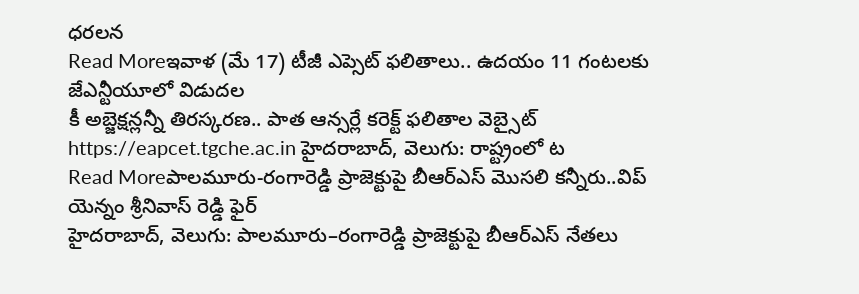ధరలన
Read Moreఇవాళ (మే 17) టీజీ ఎప్సెట్ ఫలితాలు.. ఉదయం 11 గంటలకు జేఎన్టీయూలో విడుదల
కీ అబ్జెక్షన్లన్నీ తిరస్కరణ.. పాత ఆన్సర్లే కరెక్ట్ ఫలితాల వెబ్సైట్ https://eapcet.tgche.ac.in హైదరాబాద్, వెలుగు: రాష్ట్రంలో ట
Read Moreపాలమూరు-రంగారెడ్డి ప్రాజెక్టుపై బీఆర్ఎస్ మొసలి కన్నీరు..విప్ యెన్నం శ్రీనివాస్ రెడ్డి ఫైర్
హైదరాబాద్, వెలుగు: పాలమూరు–రంగారెడ్డి ప్రాజెక్టుపై బీఆర్ఎస్ నేతలు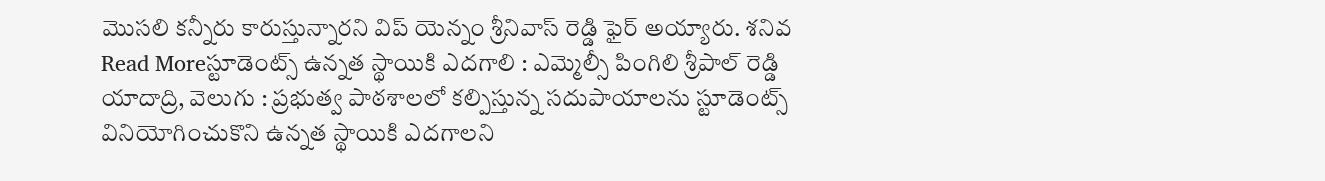మొసలి కన్నీరు కారుస్తున్నారని విప్ యెన్నం శ్రీనివాస్ రెడ్డి ఫైర్ అయ్యారు. శనివ
Read Moreస్టూడెంట్స్ ఉన్నత స్థాయికి ఎదగాలి : ఎమ్మెల్సీ పింగిలి శ్రీపాల్ రెడ్డి
యాదాద్రి, వెలుగు : ప్రభుత్వ పాఠశాలలో కల్పిస్తున్న సదుపాయాలను స్టూడెంట్స్ వినియోగించుకొని ఉన్నత స్థాయికి ఎదగాలని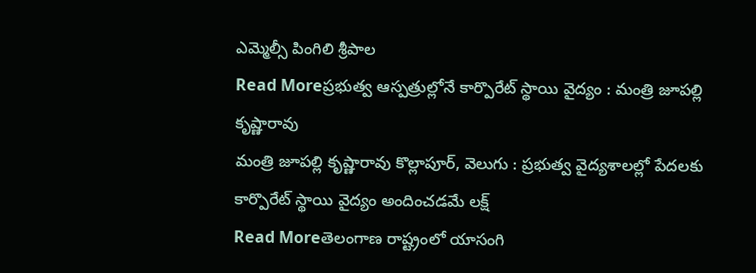ఎమ్మెల్సీ పింగిలి శ్రీపాల
Read Moreప్రభుత్వ ఆస్పత్రుల్లోనే కార్పొరేట్ స్థాయి వైద్యం : మంత్రి జూపల్లి కృష్ణారావు
మంత్రి జూపల్లి కృష్ణారావు కొల్లాపూర్, వెలుగు : ప్రభుత్వ వైద్యశాలల్లో పేదలకు కార్పొరేట్ స్థాయి వైద్యం అందించడమే లక్ష్
Read Moreతెలంగాణ రాష్ట్రంలో యాసంగి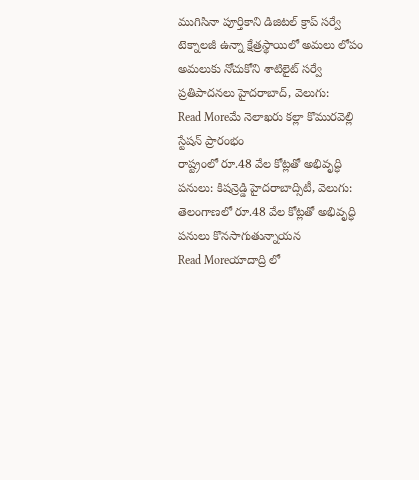ముగిసినా పూర్తికాని డిజిటల్ క్రాప్ సర్వే
టెక్నాలజీ ఉన్నా క్షేత్రస్థాయిలో అమలు లోపం అమలుకు నోచుకోని శాటిలైట్ సర్వే ప్రతిపాదనలు హైదరాబాద్, వెలుగు:
Read Moreమే నెలాఖరు కల్లా కొమురవెల్లి స్టేషన్ ప్రారంభం
రాష్ట్రంలో రూ.48 వేల కోట్లతో అభివృద్ధి పనులు: కిషన్రెడ్డి హైదరాబాద్సిటీ, వెలుగు: తెలంగాణలో రూ.48 వేల కోట్లతో అభివృద్ధి పనులు కొనసాగుతున్నాయన
Read Moreయాదాద్రి లో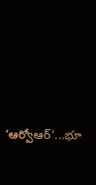‘ఆర్వోఆర్’...భూ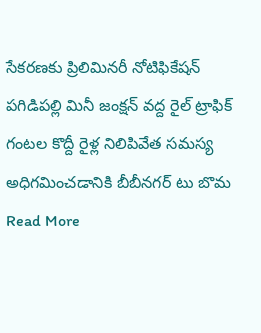సేకరణకు ప్రిలిమినరీ నోటిఫికేషన్
పగిడిపల్లి మినీ జంక్షన్ వద్ద రైల్ ట్రాఫిక్ గంటల కొద్దీ రైళ్ల నిలిపివేత సమస్య అధిగమించడానికి బీబీనగర్ టు బొమ
Read More